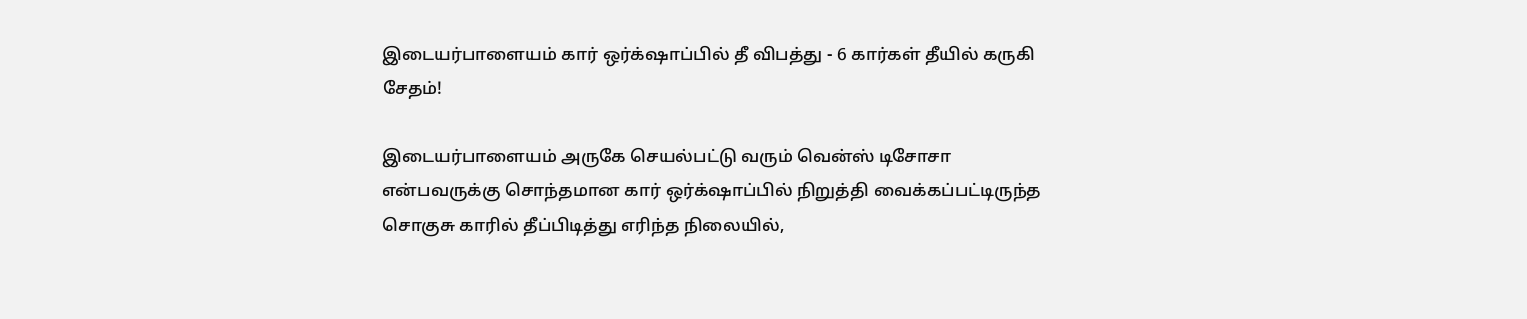இடையர்பாளையம் கார் ஒர்க்‌ஷாப்பில் தீ விபத்து - 6 கார்கள் தீயில் கருகி சேதம்!

இடையர்பாளையம் அருகே செயல்பட்டு வரும் வென்ஸ் டிசோசா என்பவருக்கு சொந்தமான கார் ஒர்க்‌ஷாப்பில் நிறுத்தி வைக்கப்பட்டிருந்த சொகுசு காரில் தீப்பிடித்து எரிந்த நிலையில்,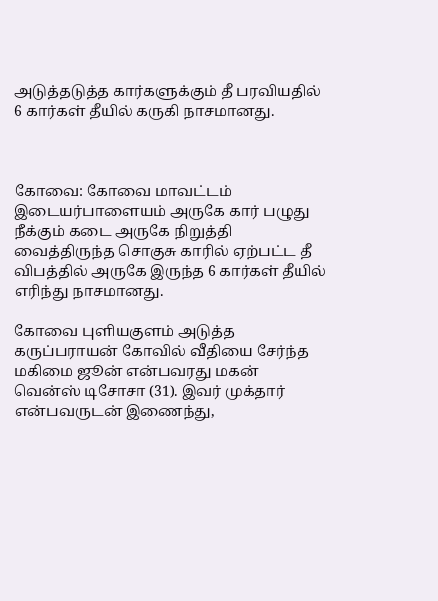அடுத்தடுத்த கார்களுக்கும் தீ பரவியதில் 6 கார்கள் தீயில் கருகி நாசமானது.



கோவை: கோவை மாவட்டம் இடையர்பாளையம் அருகே கார் பழுது நீக்கும் கடை அருகே நிறுத்தி வைத்திருந்த சொகுசு காரில் ஏற்பட்ட தீ விபத்தில் அருகே இருந்த 6 கார்கள் தீயில் எரிந்து நாசமானது.

கோவை புளியகுளம் அடுத்த கருப்பராயன் கோவில் வீதியை சேர்ந்த மகிமை ஜூன் என்பவரது மகன் வென்ஸ் டிசோசா (31). இவர் முக்தார் என்பவருடன் இணைந்து,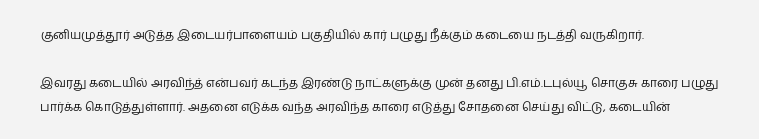குனியமுத்தூர் அடுத்த இடையர்பாளையம் பகுதியில் கார் பழுது நீக்கும் கடையை நடத்தி வருகிறார்.

இவரது கடையில் அரவிந்த் என்பவர் கடந்த இரண்டு நாட்களுக்கு முன் தனது பி.எம்.டபுல்யூ சொகுசு காரை பழுது பார்க்க கொடுத்துள்ளார். அதனை எடுக்க வந்த அரவிந்த காரை எடுத்து சோதனை செய்து விட்டு, கடையின்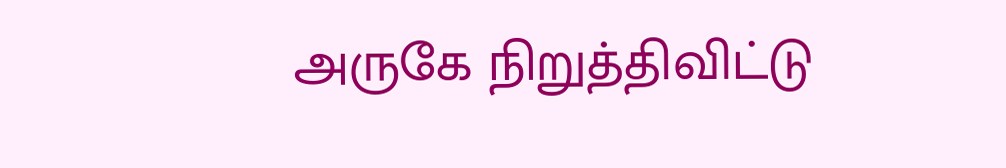அருகே நிறுத்திவிட்டு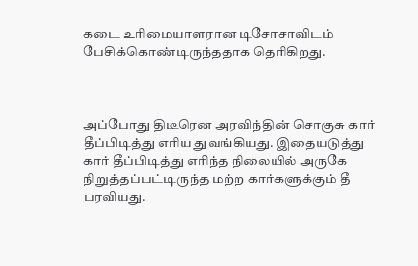கடை உரிமையாளரான டிசோசாவிடம் பேசிக்கொண்டிருந்ததாக தெரிகிறது.



அப்போது திடீரென அரவிந்தின் சொகுசு கார் தீப்பிடித்து எரிய துவங்கியது. இதையடுத்து கார் தீப்பிடித்து எரிந்த நிலையில் அருகே நிறுத்தப்பட்டிருந்த மற்ற கார்களுக்கும் தீ பரவியது.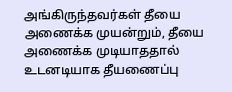அங்கிருந்தவர்கள் தீயை அணைக்க முயன்றும், தீயை அணைக்க முடியாததால் உடனடியாக தீயணைப்பு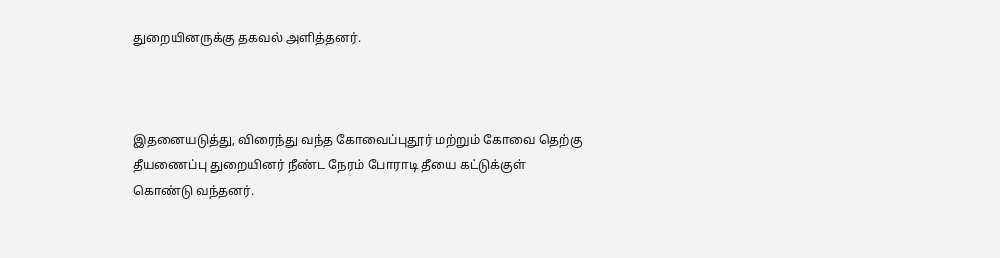துறையினருக்கு தகவல் அளித்தனர்.



இதனையடுத்து, விரைந்து வந்த கோவைப்புதூர் மற்றும் கோவை தெற்கு தீயணைப்பு துறையினர் நீண்ட நேரம் போராடி தீயை கட்டுக்குள் கொண்டு வந்தனர்.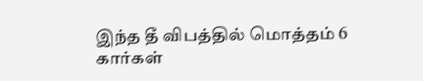இந்த தீ விபத்தில் மொத்தம் 6 கார்கள்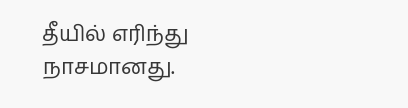தீயில் எரிந்து நாசமானது.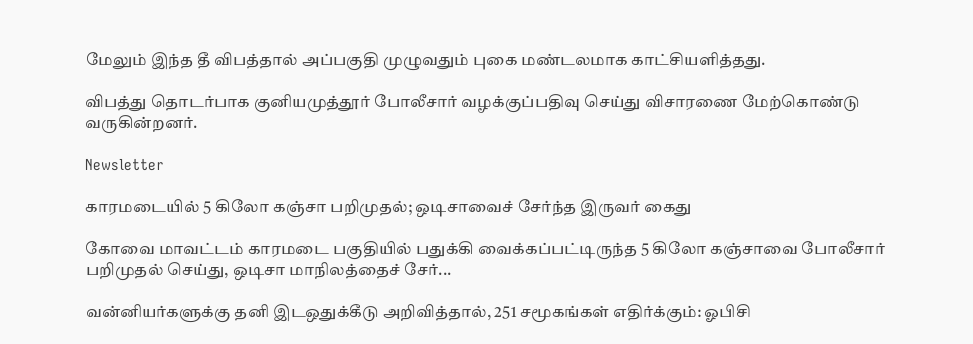மேலும் இந்த தீ விபத்தால் அப்பகுதி முழுவதும் புகை மண்டலமாக காட்சியளித்தது.

விபத்து தொடர்பாக குனியமுத்தூர் போலீசார் வழக்குப்பதிவு செய்து விசாரணை மேற்கொண்டு வருகின்றனர்.

Newsletter

காரமடையில் 5 கிலோ கஞ்சா பறிமுதல்; ஒடிசாவைச் சேர்ந்த இருவர் கைது

கோவை மாவட்டம் காரமடை பகுதியில் பதுக்கி வைக்கப்பட்டிருந்த 5 கிலோ கஞ்சாவை போலீசார் பறிமுதல் செய்து, ஒடிசா மாநிலத்தைச் சேர்...

வன்னியர்களுக்கு தனி இடஒதுக்கீடு அறிவித்தால், 251 சமூகங்கள் எதிர்க்கும்: ஓபிசி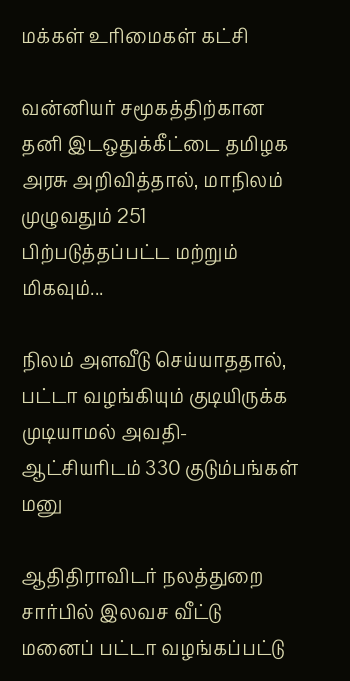மக்கள் உரிமைகள் கட்சி

வன்னியர் சமூகத்திற்கான தனி இடஒதுக்கீட்டை தமிழக அரசு அறிவித்தால், மாநிலம் முழுவதும் 251 பிற்படுத்தப்பட்ட மற்றும் மிகவும்...

நிலம் அளவீடு செய்யாததால், பட்டா வழங்கியும் குடியிருக்க முடியாமல் அவதி- ஆட்சியரிடம் 330 குடும்பங்கள் மனு

ஆதிதிராவிடர் நலத்துறை சார்பில் இலவச வீட்டு மனைப் பட்டா வழங்கப்பட்டு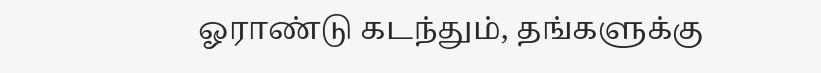ஓராண்டு கடந்தும், தங்களுக்கு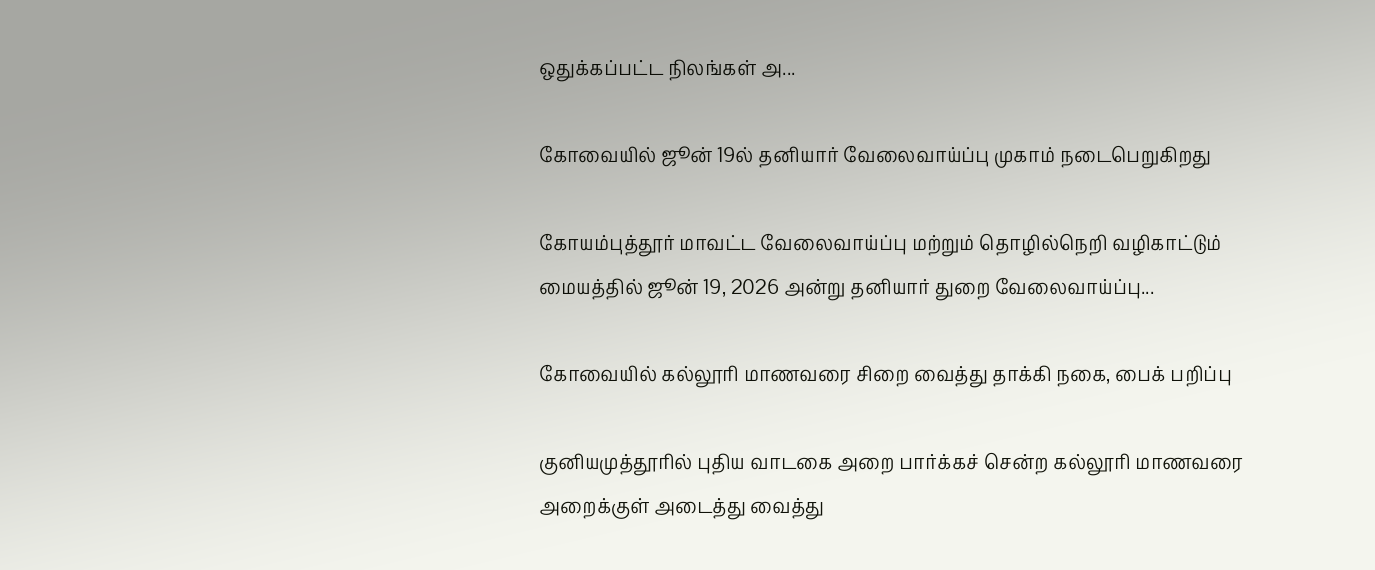ஒதுக்கப்பட்ட நிலங்கள் அ...

கோவையில் ஜூன் 19ல் தனியார் வேலைவாய்ப்பு முகாம் நடைபெறுகிறது

கோயம்புத்தூர் மாவட்ட வேலைவாய்ப்பு மற்றும் தொழில்நெறி வழிகாட்டும் மையத்தில் ஜூன் 19, 2026 அன்று தனியார் துறை வேலைவாய்ப்பு...

கோவையில் கல்லூரி மாணவரை சிறை வைத்து தாக்கி நகை, பைக் பறிப்பு

குனியமுத்தூரில் புதிய வாடகை அறை பார்க்கச் சென்ற கல்லூரி மாணவரை அறைக்குள் அடைத்து வைத்து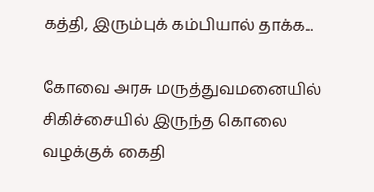கத்தி, இரும்புக் கம்பியால் தாக்க...

கோவை அரசு மருத்துவமனையில் சிகிச்சையில் இருந்த கொலை வழக்குக் கைதி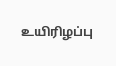உயிரிழப்பு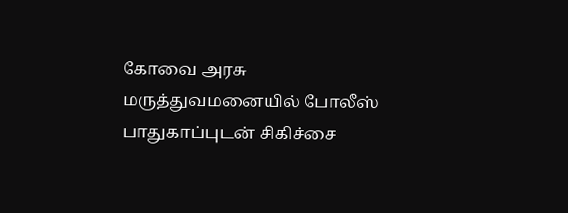கோவை அரசு மருத்துவமனையில் போலீஸ் பாதுகாப்புடன் சிகிச்சை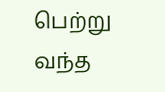பெற்று வந்த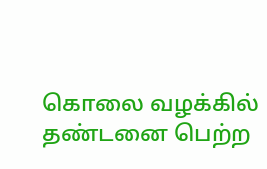கொலை வழக்கில் தண்டனை பெற்ற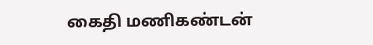கைதி மணிகண்டன்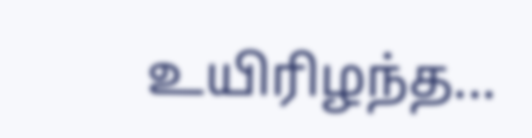உயிரிழந்த...